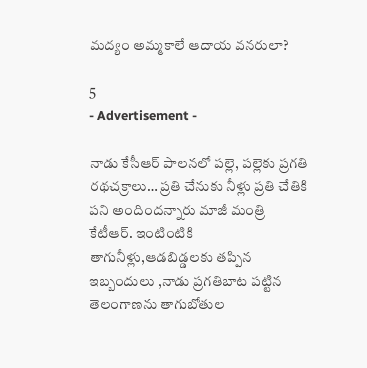మద్యం అమ్మకాలే ఆదాయ వనరులా?

5
- Advertisement -

నాడు కేసీఆర్ పాలనలో పల్లె, పల్లెకు ప్రగతి రథచక్రాలు… ప్రతి చేనుకు నీళ్లు ప్రతి చేతికి పని అందిందన్నారు మాజీ మంత్రి కేటీఆర్. ఇంటింటికి తాగునీళ్లు,ఆడబిడ్డలకు తప్పిన ఇబ్బందులు ,నాడు ప్రగతిబాట పట్టిన తెలంగాణను తాగుబోతుల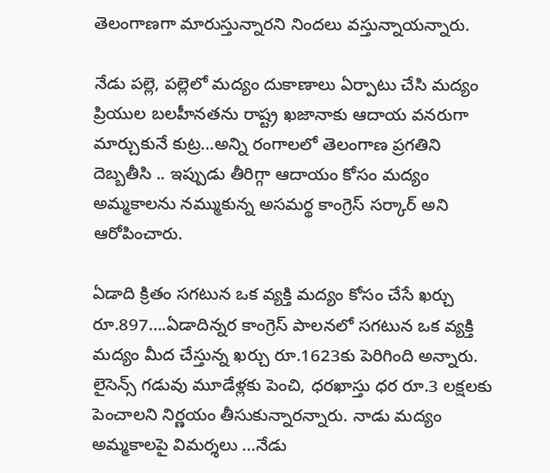తెలంగాణగా మారుస్తున్నారని నిందలు వస్తున్నాయన్నారు.

నేడు పల్లె, పల్లెలో మద్యం దుకాణాలు ఏర్పాటు చేసి మద్యం ప్రియుల బలహీనతను రాష్ట్ర ఖజానాకు ఆదాయ వనరుగా మార్చుకునే కుట్ర…అన్ని రంగాలలో తెలంగాణ ప్రగతిని దెబ్బతీసి .. ఇప్పుడు తీరిగ్గా ఆదాయం కోసం మద్యం అమ్మకాలను నమ్ముకున్న అసమర్థ కాంగ్రెస్ సర్కార్ అని ఆరోపించారు.

ఏడాది క్రితం సగటున ఒక వ్యక్తి మద్యం కోసం చేసే ఖర్చు రూ.897….ఏడాదిన్నర కాంగ్రెస్ పాలనలో సగటున ఒక వ్యక్తి మద్యం మీద చేస్తున్న ఖర్చు రూ.1623కు పెరిగింది అన్నారు. లైసెన్స్ గడువు మూడేళ్లకు పెంచి, ధరఖాస్తు ధర రూ.3 లక్షలకు పెంచాలని నిర్ణయం తీసుకున్నారన్నారు. నాడు మద్యం అమ్మకాలపై విమర్శలు …నేడు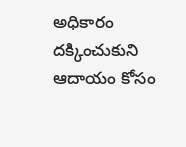అధికారం దక్కించుకుని ఆదాయం కోసం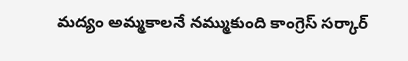మద్యం అమ్మకాలనే నమ్ముకుంది కాంగ్రెస్ సర్కార్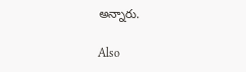అన్నారు.

Also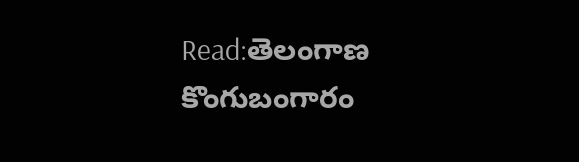Read:తెలంగాణ కొంగుబంగారం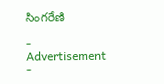సింగరేణి

- Advertisement -